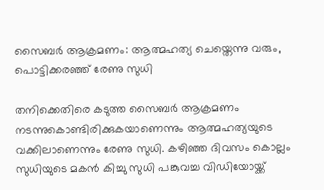സൈബർ ആക്രമണം: ആത്മഹത്യ ചെയ്തെന്നു വരും, പൊട്ടിക്കരഞ്ഞ് രേണു സുധി

തനിക്കെതിരെ കടുത്ത സൈബർ ആക്രമണം നടന്നുകൊണ്ടിരിക്കുകയാണെന്നും ആത്മഹത്യയുടെ വക്കിലാണെന്നും രേണു സുധി. കഴിഞ്ഞ ദിവസം കൊല്ലം സുധിയുടെ മകൻ കിച്ചു സുധി പങ്കുവച്ച വിഡിയോയ്ക്ക്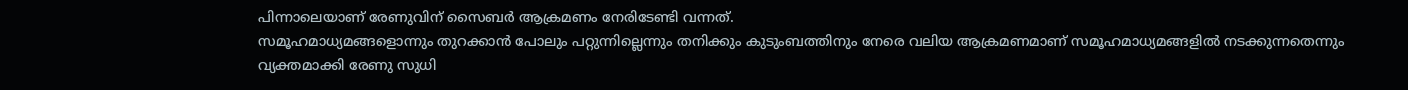പിന്നാലെയാണ് രേണുവിന് സൈബർ ആക്രമണം നേരിടേണ്ടി വന്നത്.
സമൂഹമാധ്യമങ്ങളൊന്നും തുറക്കാൻ പോലും പറ്റുന്നില്ലെന്നും തനിക്കും കുടുംബത്തിനും നേരെ വലിയ ആക്രമണമാണ് സമൂഹമാധ്യമങ്ങളിൽ നടക്കുന്നതെന്നും വ്യക്തമാക്കി രേണു സുധി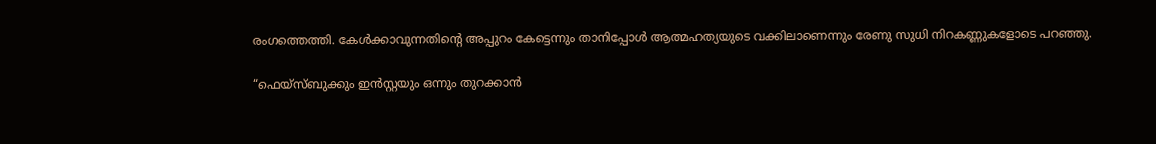രംഗത്തെത്തി. കേൾക്കാവുന്നതിന്റെ അപ്പുറം കേട്ടെന്നും താനിപ്പോൾ ആത്മഹത്യയുടെ വക്കിലാണെന്നും രേണു സുധി നിറകണ്ണുകളോടെ പറഞ്ഞു.

“ഫെയ്സ്ബുക്കും ഇൻസ്റ്റയും ഒന്നും തുറക്കാൻ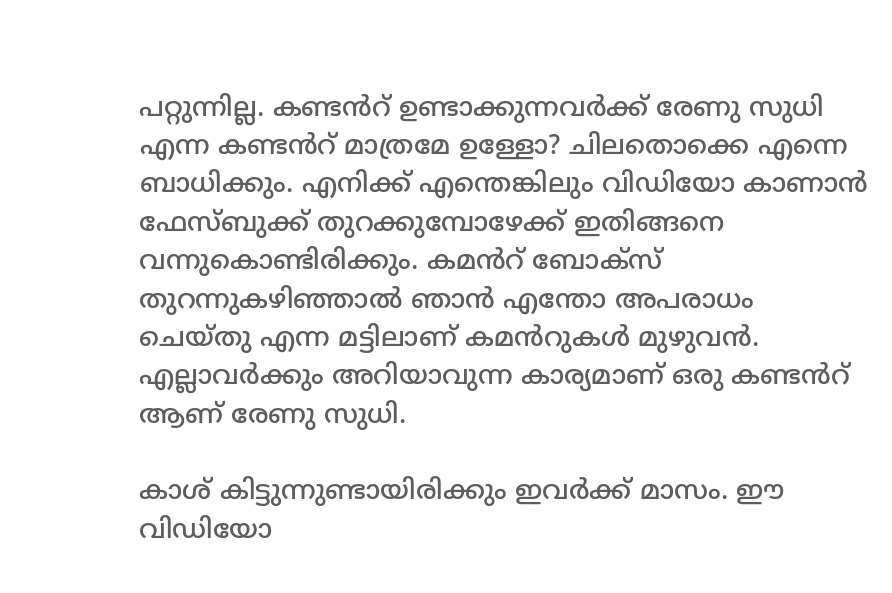പറ്റുന്നില്ല. കണ്ടൻറ് ഉണ്ടാക്കുന്നവർക്ക് രേണു സുധി എന്ന കണ്ടൻറ് മാത്രമേ ഉള്ളോ? ചിലതൊക്കെ എന്നെ ബാധിക്കും. എനിക്ക് എന്തെങ്കിലും വിഡിയോ കാണാൻ ഫേസ്ബുക്ക് തുറക്കുമ്പോഴേക്ക് ഇതിങ്ങനെ വന്നുകൊണ്ടിരിക്കും. കമൻറ് ബോക്സ് തുറന്നുകഴിഞ്ഞാൽ ഞാൻ എന്തോ അപരാധം ചെയ്തു എന്ന മട്ടിലാണ് കമൻറുകൾ മുഴുവൻ. എല്ലാവർക്കും അറിയാവുന്ന കാര്യമാണ് ഒരു കണ്ടൻറ് ആണ് രേണു സുധി.

കാശ് കിട്ടുന്നുണ്ടായിരിക്കും ഇവർക്ക് മാസം. ഈ വിഡിയോ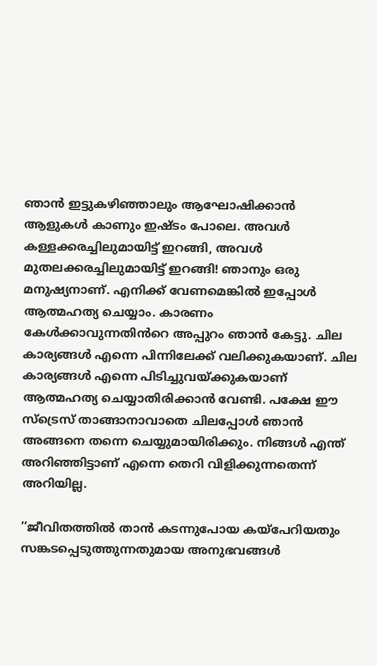ഞാൻ ഇട്ടുകഴിഞ്ഞാലും ആഘോഷിക്കാൻ ആളുകൾ കാണും ഇഷ്ടം പോലെ. അവൾ കള്ളക്കരച്ചിലുമായിട്ട് ഇറങ്ങി, അവൾ മുതലക്കരച്ചിലുമായിട്ട് ഇറങ്ങി! ഞാനും ഒരു മനുഷ്യനാണ്. എനിക്ക് വേണമെങ്കിൽ ഇപ്പോൾ ആത്മഹത്യ ചെയ്യാം. കാരണം കേൾക്കാവുന്നതിൻറെ അപ്പുറം ഞാൻ കേട്ടു. ചില കാര്യങ്ങൾ എന്നെ പിന്നിലേക്ക് വലിക്കുകയാണ്. ചില കാര്യങ്ങൾ എന്നെ പിടിച്ചുവയ്ക്കുകയാണ് ആത്മഹത്യ ചെയ്യാതിരിക്കാൻ വേണ്ടി. പക്ഷേ ഈ സ്ട്രെസ് താങ്ങാനാവാതെ ചിലപ്പോൾ ഞാൻ അങ്ങനെ തന്നെ ചെയ്യുമായിരിക്കും. നിങ്ങൾ എന്ത് അറിഞ്ഞിട്ടാണ് എന്നെ തെറി വിളിക്കുന്നതെന്ന് അറിയില്ല.

’’ജീവിതത്തിൽ താൻ കടന്നുപോയ കയ്പേറിയതും സങ്കടപ്പെടുത്തുന്നതുമായ അനുഭവങ്ങൾ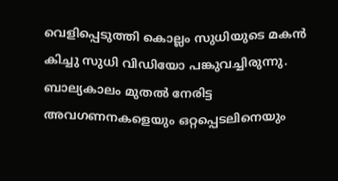വെളിപ്പെടുത്തി കൊല്ലം സുധിയുടെ മകൻ കിച്ചു സുധി വിഡിയോ പങ്കുവച്ചിരുന്നു. ബാല്യകാലം മുതൽ നേരിട്ട അവഗണനകളെയും ഒറ്റപ്പെടലിനെയും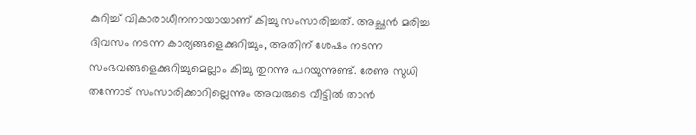കുറിച്ച് വികാരാധീനനായായാണ് കിച്ചു സംസാരിച്ചത്. അച്ഛൻ മരിച്ച ദിവസം നടന്ന കാര്യങ്ങളെക്കുറിച്ചും, അതിന് ശേഷം നടന്ന സംഭവങ്ങളെക്കുറിച്ചുമെല്ലാം കിച്ചു തുറന്നു പറയുന്നുണ്ട്. രേണു സുധി തന്നോട് സംസാരിക്കാറില്ലെന്നും അവരുടെ വീട്ടിൽ താൻ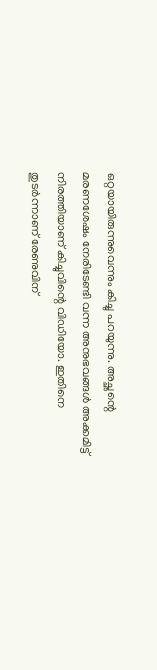ഒറ്റയായിരുന്നുവെന്നും കിച്ചു പറയുന്നു. അച്ഛന്റെ മരണശേഷം നേരിടേണ്ടി വന്ന അനുഭവങ്ങൾ അക്കമിട്ട് നിരത്തിയാണ് കിച്ചുവിന്റെ വിഡിയോ. ഇതിനെ തുടർന്നാണ് രേണുവിന്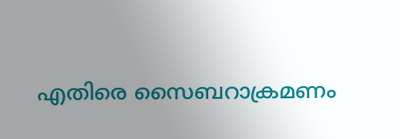എതിരെ സൈബറാക്രമണം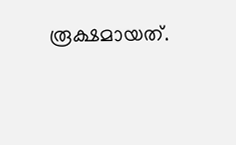രൂക്ഷമായത്.